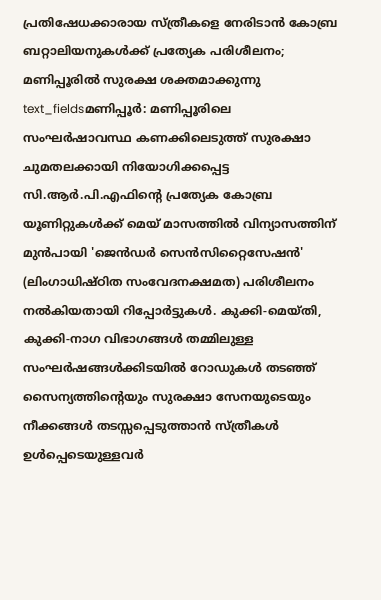പ്രതിഷേധക്കാരായ സ്ത്രീകളെ നേരിടാൻ കോബ്ര ബറ്റാലിയനുകൾക്ക് പ്രത്യേക പരിശീലനം; മണിപ്പൂരിൽ സുരക്ഷ ശക്തമാക്കുന്നു
text_fieldsമണിപ്പൂർ: മണിപ്പൂരിലെ സംഘർഷാവസ്ഥ കണക്കിലെടുത്ത് സുരക്ഷാ ചുമതലക്കായി നിയോഗിക്കപ്പെട്ട സി.ആർ.പി.എഫിന്റെ പ്രത്യേക കോബ്ര യൂണിറ്റുകൾക്ക് മെയ് മാസത്തിൽ വിന്യാസത്തിന് മുൻപായി 'ജെൻഡർ സെൻസിറ്റൈസേഷൻ' (ലിംഗാധിഷ്ഠിത സംവേദനക്ഷമത) പരിശീലനം നൽകിയതായി റിപ്പോർട്ടുകൾ. കുക്കി-മെയ്തി, കുക്കി-നാഗ വിഭാഗങ്ങൾ തമ്മിലുള്ള സംഘർഷങ്ങൾക്കിടയിൽ റോഡുകൾ തടഞ്ഞ് സൈന്യത്തിന്റെയും സുരക്ഷാ സേനയുടെയും നീക്കങ്ങൾ തടസ്സപ്പെടുത്താൻ സ്ത്രീകൾ ഉൾപ്പെടെയുള്ളവർ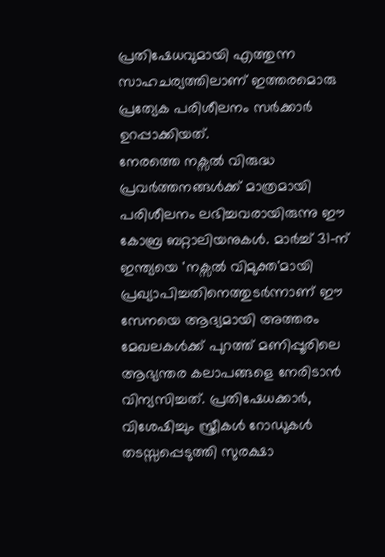പ്രതിഷേധവുമായി എത്തുന്ന സാഹചര്യത്തിലാണ് ഇത്തരമൊരു പ്രത്യേക പരിശീലനം സർക്കാർ ഉറപ്പാക്കിയത്.
നേരത്തെ നക്സൽ വിരുദ്ധ പ്രവർത്തനങ്ങൾക്ക് മാത്രമായി പരിശീലനം ലഭിച്ചവരായിരുന്നു ഈ കോബ്ര ബറ്റാലിയനുകൾ. മാർച്ച് 31-ന് ഇന്ത്യയെ 'നക്സൽ വിമുക്ത'മായി പ്രഖ്യാപിച്ചതിനെത്തുടർന്നാണ് ഈ സേനയെ ആദ്യമായി അത്തരം മേഖലകൾക്ക് പുറത്ത് മണിപ്പൂരിലെ ആഭ്യന്തര കലാപങ്ങളെ നേരിടാൻ വിന്യസിച്ചത്. പ്രതിഷേധക്കാർ, വിശേഷിച്ചും സ്ത്രീകൾ റോഡുകൾ തടസ്സപ്പെടുത്തി സുരക്ഷാ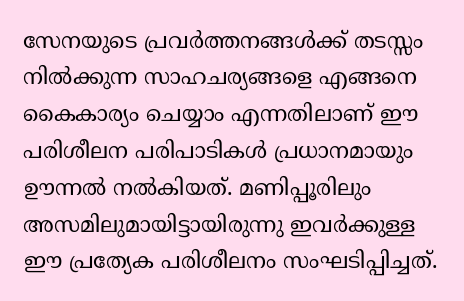സേനയുടെ പ്രവർത്തനങ്ങൾക്ക് തടസ്സം നിൽക്കുന്ന സാഹചര്യങ്ങളെ എങ്ങനെ കൈകാര്യം ചെയ്യാം എന്നതിലാണ് ഈ പരിശീലന പരിപാടികൾ പ്രധാനമായും ഊന്നൽ നൽകിയത്. മണിപ്പൂരിലും അസമിലുമായിട്ടായിരുന്നു ഇവർക്കുള്ള ഈ പ്രത്യേക പരിശീലനം സംഘടിപ്പിച്ചത്.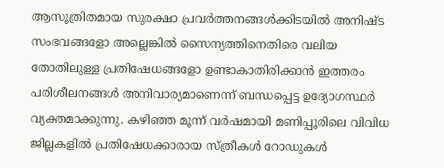ആസൂത്രിതമായ സുരക്ഷാ പ്രവർത്തനങ്ങൾക്കിടയിൽ അനിഷ്ട സംഭവങ്ങളോ അല്ലെങ്കിൽ സൈന്യത്തിനെതിരെ വലിയ തോതിലുള്ള പ്രതിഷേധങ്ങളോ ഉണ്ടാകാതിരിക്കാൻ ഇത്തരം പരിശീലനങ്ങൾ അനിവാര്യമാണെന്ന് ബന്ധപ്പെട്ട ഉദ്യോഗസ്ഥർ വ്യക്തമാക്കുന്നു. കഴിഞ്ഞ മൂന്ന് വർഷമായി മണിപ്പൂരിലെ വിവിധ ജില്ലകളിൽ പ്രതിഷേധക്കാരായ സ്ത്രീകൾ റോഡുകൾ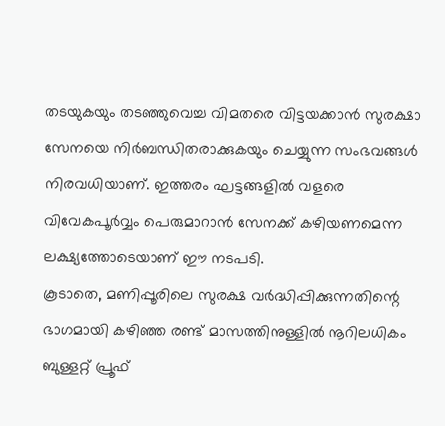തടയുകയും തടഞ്ഞുവെച്ച വിമതരെ വിട്ടയക്കാൻ സുരക്ഷാ സേനയെ നിർബന്ധിതരാക്കുകയും ചെയ്യുന്ന സംഭവങ്ങൾ നിരവധിയാണ്. ഇത്തരം ഘട്ടങ്ങളിൽ വളരെ വിവേകപൂർവ്വം പെരുമാറാൻ സേനക്ക് കഴിയണമെന്ന ലക്ഷ്യത്തോടെയാണ് ഈ നടപടി.
കൂടാതെ, മണിപ്പൂരിലെ സുരക്ഷ വർദ്ധിപ്പിക്കുന്നതിന്റെ ഭാഗമായി കഴിഞ്ഞ രണ്ട് മാസത്തിനുള്ളിൽ നൂറിലധികം ബുള്ളറ്റ് പ്രൂഫ്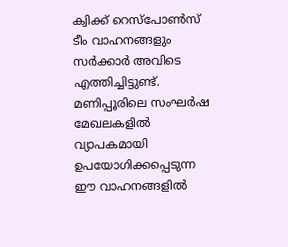ക്വിക്ക് റെസ്പോൺസ് ടീം വാഹനങ്ങളും സർക്കാർ അവിടെ എത്തിച്ചിട്ടുണ്ട്. മണിപ്പൂരിലെ സംഘർഷ മേഖലകളിൽ വ്യാപകമായി ഉപയോഗിക്കപ്പെടുന്ന ഈ വാഹനങ്ങളിൽ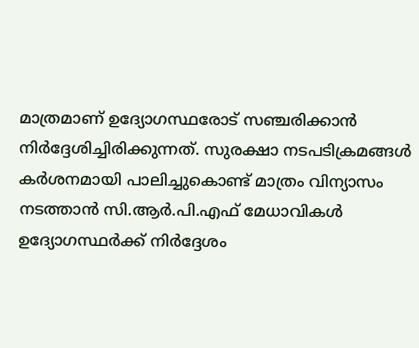മാത്രമാണ് ഉദ്യോഗസ്ഥരോട് സഞ്ചരിക്കാൻ നിർദ്ദേശിച്ചിരിക്കുന്നത്. സുരക്ഷാ നടപടിക്രമങ്ങൾ കർശനമായി പാലിച്ചുകൊണ്ട് മാത്രം വിന്യാസം നടത്താൻ സി.ആർ.പി.എഫ് മേധാവികൾ ഉദ്യോഗസ്ഥർക്ക് നിർദ്ദേശം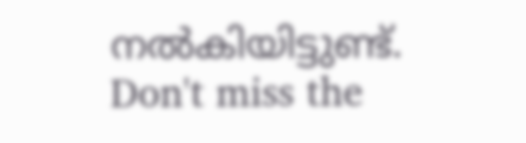നൽകിയിട്ടുണ്ട്.
Don't miss the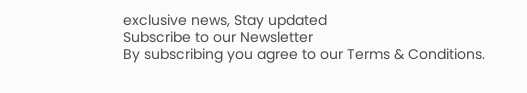exclusive news, Stay updated
Subscribe to our Newsletter
By subscribing you agree to our Terms & Conditions.